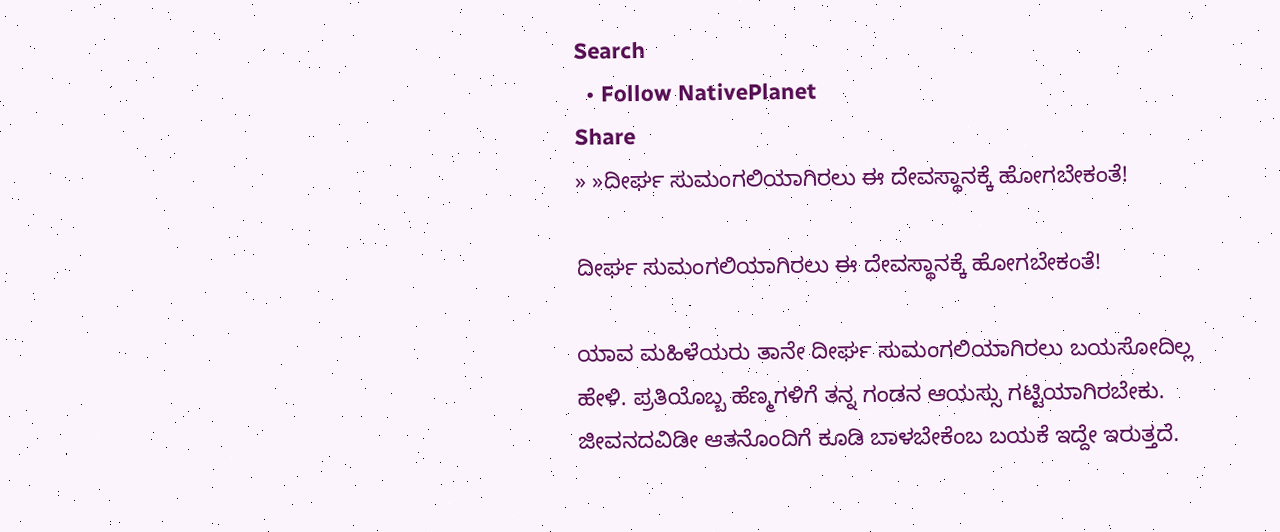Search
  • Follow NativePlanet
Share
» »ದೀರ್ಘ ಸುಮಂಗಲಿಯಾಗಿರಲು ಈ ದೇವಸ್ಥಾನಕ್ಕೆ ಹೋಗಬೇಕಂತೆ!

ದೀರ್ಘ ಸುಮಂಗಲಿಯಾಗಿರಲು ಈ ದೇವಸ್ಥಾನಕ್ಕೆ ಹೋಗಬೇಕಂತೆ!

ಯಾವ ಮಹಿಳೆಯರು ತಾನೇ ದೀರ್ಘ ಸುಮಂಗಲಿಯಾಗಿರಲು ಬಯಸೋದಿಲ್ಲ ಹೇಳಿ. ಪ್ರತಿಯೊಬ್ಬ ಹೆಣ್ಮಗಳಿಗೆ ತನ್ನ ಗಂಡನ ಆಯಸ್ಸು ಗಟ್ಟಿಯಾಗಿರಬೇಕು. ಜೀವನದವಿಡೀ ಆತನೊಂದಿಗೆ ಕೂಡಿ ಬಾಳಬೇಕೆಂಬ ಬಯಕೆ ಇದ್ದೇ ಇರುತ್ತದೆ.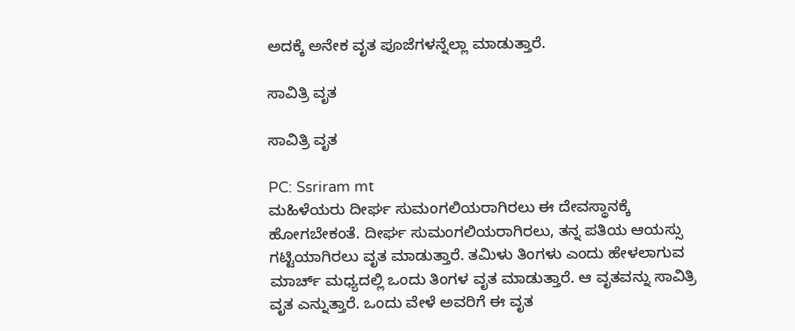ಅದಕ್ಕೆ ಅನೇಕ ವೃತ ಪೂಜೆಗಳನ್ನೆಲ್ಲಾ ಮಾಡುತ್ತಾರೆ.

ಸಾವಿತ್ರಿ ವೃತ

ಸಾವಿತ್ರಿ ವೃತ

PC: Ssriram mt
ಮಹಿಳೆಯರು ದೀರ್ಘ ಸುಮಂಗಲಿಯರಾಗಿರಲು ಈ ದೇವಸ್ಥಾನಕ್ಕೆ ಹೋಗಬೇಕಂತೆ. ದೀರ್ಘ ಸುಮಂಗಲಿಯರಾಗಿರಲು, ತನ್ನ ಪತಿಯ ಆಯಸ್ಸು ಗಟ್ಟಿಯಾಗಿರಲು ವೃತ ಮಾಡುತ್ತಾರೆ. ತಮಿಳು ತಿಂಗಳು ಎಂದು ಹೇಳಲಾಗುವ ಮಾರ್ಚ್ ಮಧ್ಯದಲ್ಲಿ ಒಂದು ತಿಂಗಳ ವೃತ ಮಾಡುತ್ತಾರೆ. ಆ ವೃತವನ್ನು ಸಾವಿತ್ರಿ ವೃತ ಎನ್ನುತ್ತಾರೆ. ಒಂದು ವೇಳೆ ಅವರಿಗೆ ಈ ವೃತ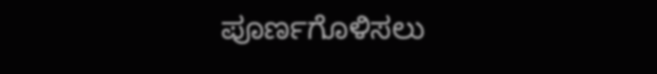ಪೂರ್ಣಗೊಳಿಸಲು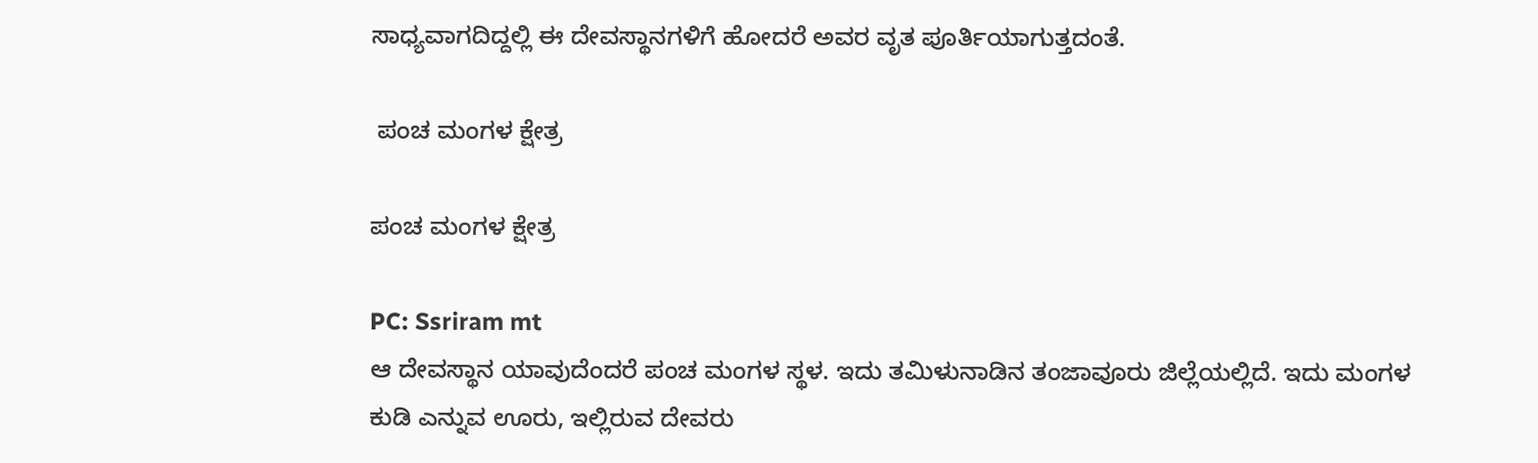ಸಾಧ್ಯವಾಗದಿದ್ದಲ್ಲಿ ಈ ದೇವಸ್ಥಾನಗಳಿಗೆ ಹೋದರೆ ಅವರ ವೃತ ಪೂರ್ತಿಯಾಗುತ್ತದಂತೆ.

 ಪಂಚ ಮಂಗಳ ಕ್ಷೇತ್ರ

ಪಂಚ ಮಂಗಳ ಕ್ಷೇತ್ರ

PC: Ssriram mt
ಆ ದೇವಸ್ಥಾನ ಯಾವುದೆಂದರೆ ಪಂಚ ಮಂಗಳ ಸ್ಥಳ. ಇದು ತಮಿಳುನಾಡಿನ ತಂಜಾವೂರು ಜಿಲ್ಲೆಯಲ್ಲಿದೆ. ಇದು ಮಂಗಳ ಕುಡಿ ಎನ್ನುವ ಊರು, ಇಲ್ಲಿರುವ ದೇವರು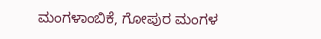ಮಂಗಳಾಂಬಿಕೆ, ಗೋಪುರ ಮಂಗಳ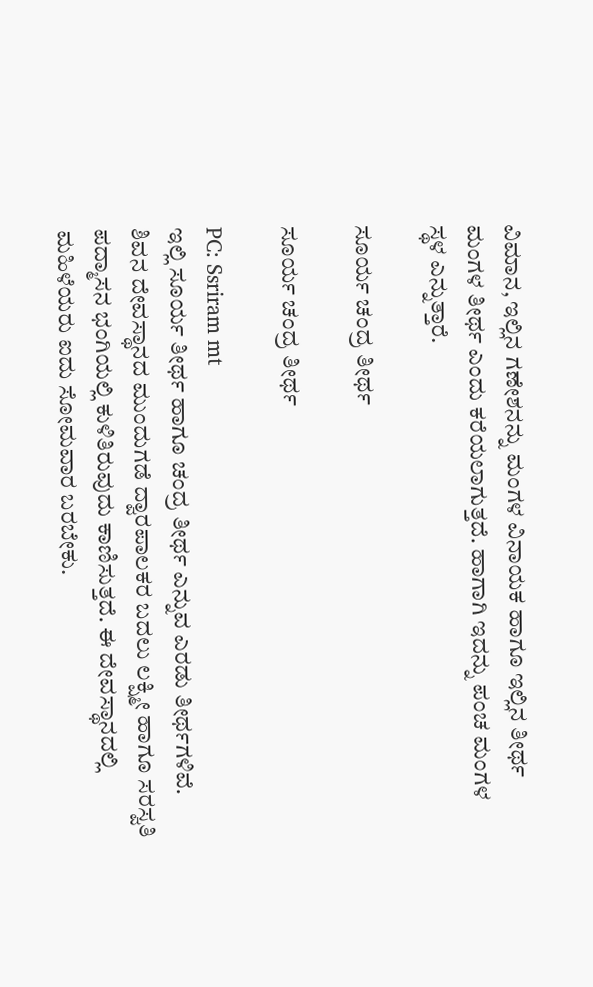ವಿಮಾನ, ಇಲ್ಲಿನ ಗಣೇಶನನ್ನು ಮಂಗಳ ವಿನಾಯಕ ಹಾಗೂ ಇಲ್ಲಿನ ತೀರ್ಥ ಮಂಗಳ ತೀರ್ಥ ಎಂದು ಕರೆಯಲಾಗುತ್ತದೆ. ಹಾಗಾಗಿ ಇದನ್ನು ಪಂಚ ಮಂಗಳ ಸ್ಥಳ ಎನ್ನುತ್ತಾರೆ.

ಸೂರ್ಯ ಚಂದ್ರ ತೀರ್ಥ

ಸೂರ್ಯ ಚಂದ್ರ ತೀರ್ಥ

PC: Ssriram mt
ಇಲ್ಲಿ ಸೂರ್ಯ ತೀರ್ಥ ಹಾಗೂ ಚಂದ್ರ ತೀರ್ಥ ಎನ್ನುವ ಎರಡು ತೀರ್ಥಗಳಿವೆ. ಶಿವನ ದೇವಸ್ಥಾನದ ಮುಂದುಗಡೆ ದ್ವಾರಪಾಲಕರ ಬದಲು ಲಕ್ಷ್ಮೀ ಹಾಗೂ ಸರಸ್ವತಿ ಪದ್ಮಾಸನ ಭಂಗಿಯಲ್ಲಿ ಕುಳಿತಿರುವುದು ಕಾಣಿಸುತ್ತದೆ. ಈ ದೇವಸ್ಥಾನದಲ್ಲಿ ಮಹಿಳೆಯರು ಐದು ಸೋಮವಾರ ಬರಬೇಕು.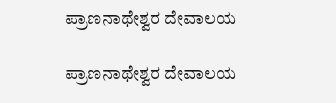ಪ್ರಾಣನಾಥೇಶ್ವರ ದೇವಾಲಯ

ಪ್ರಾಣನಾಥೇಶ್ವರ ದೇವಾಲಯ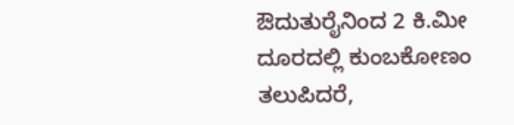ಔದುತುರೈನಿಂದ 2 ಕಿ.ಮೀ ದೂರದಲ್ಲಿ ಕುಂಬಕೋಣಂ ತಲುಪಿದರೆ,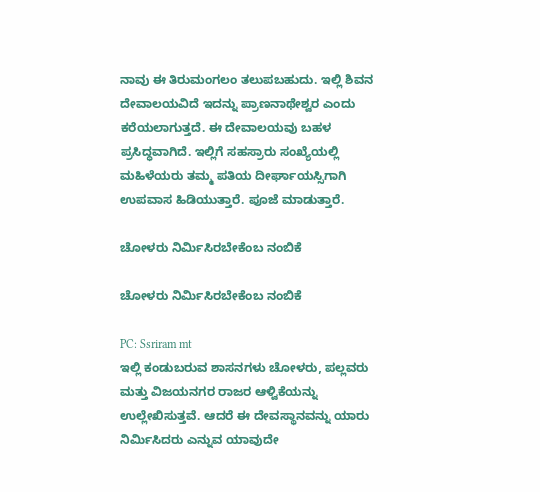ನಾವು ಈ ತಿರುಮಂಗಲಂ ತಲುಪಬಹುದು. ಇಲ್ಲಿ ಶಿವನ ದೇವಾಲಯವಿದೆ ಇದನ್ನು ಪ್ರಾಣನಾಥೇಶ್ವರ ಎಂದು ಕರೆಯಲಾಗುತ್ತದೆ. ಈ ದೇವಾಲಯವು ಬಹಳ ಪ್ರಸಿದ್ಧವಾಗಿದೆ. ಇಲ್ಲಿಗೆ ಸಹಸ್ರಾರು ಸಂಖ್ಯೆಯಲ್ಲಿ ಮಹಿಳೆಯರು ತಮ್ಮ ಪತಿಯ ದೀರ್ಘಾಯಸ್ಸಿಗಾಗಿ ಉಪವಾಸ ಹಿಡಿಯುತ್ತಾರೆ. ಪೂಜೆ ಮಾಡುತ್ತಾರೆ.

ಚೋಳರು ನಿರ್ಮಿಸಿರಬೇಕೆಂಬ ನಂಬಿಕೆ

ಚೋಳರು ನಿರ್ಮಿಸಿರಬೇಕೆಂಬ ನಂಬಿಕೆ

PC: Ssriram mt
ಇಲ್ಲಿ ಕಂಡುಬರುವ ಶಾಸನಗಳು ಚೋಳರು, ಪಲ್ಲವರು ಮತ್ತು ವಿಜಯನಗರ ರಾಜರ ಆಳ್ವಿಕೆಯನ್ನು ಉಲ್ಲೇಖಿಸುತ್ತವೆ. ಆದರೆ ಈ ದೇವಸ್ಥಾನವನ್ನು ಯಾರು ನಿರ್ಮಿಸಿದರು ಎನ್ನುವ ಯಾವುದೇ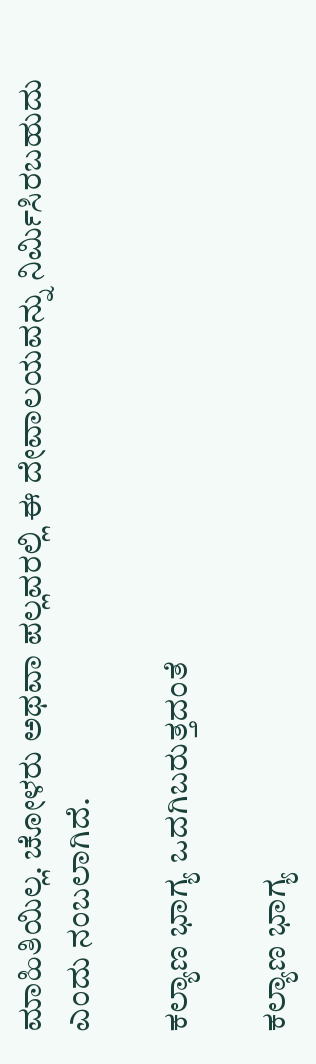ಮಾಹಿತಿಯಿಲ್ಲ. ಚೋಳರು ಅಥವಾ ಪಲ್ಲವರಲ್ಲಿ ಈ ದೇವಾಲಯವನ್ನು ನಿರ್ಮಿಸಿರಬಹುದು ಎಂದು ನಂಬಲಾಗಿದೆ.

ಕಲ್ಯಾಣ ಭಾಗ್ಯ ಒದಗಿಬರುತ್ತದಂತೆ

ಕಲ್ಯಾಣ ಭಾಗ್ಯ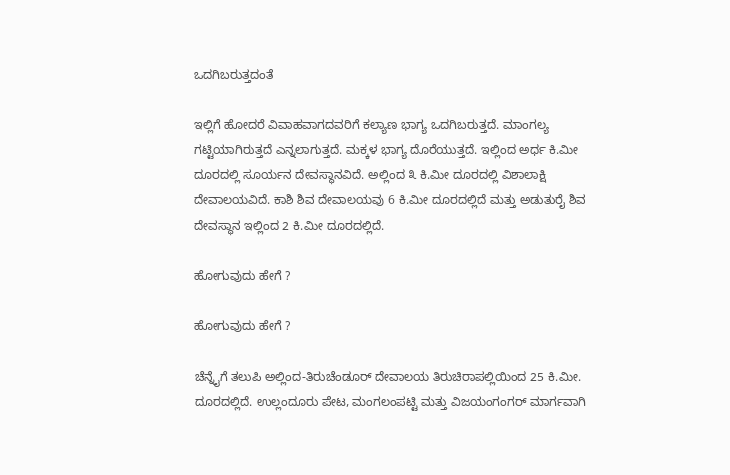ಒದಗಿಬರುತ್ತದಂತೆ

ಇಲ್ಲಿಗೆ ಹೋದರೆ ವಿವಾಹವಾಗದವರಿಗೆ ಕಲ್ಯಾಣ ಭಾಗ್ಯ ಒದಗಿಬರುತ್ತದೆ. ಮಾಂಗಲ್ಯ ಗಟ್ಟಿಯಾಗಿರುತ್ತದೆ ಎನ್ನಲಾಗುತ್ತದೆ. ಮಕ್ಕಳ ಭಾಗ್ಯ ದೊರೆಯುತ್ತದೆ. ಇಲ್ಲಿಂದ ಅರ್ಧ ಕಿ.ಮೀ ದೂರದಲ್ಲಿ ಸೂರ್ಯನ ದೇವಸ್ಥಾನವಿದೆ. ಅಲ್ಲಿಂದ ೩ ಕಿ.ಮೀ ದೂರದಲ್ಲಿ ವಿಶಾಲಾಕ್ಷಿ ದೇವಾಲಯವಿದೆ. ಕಾಶಿ ಶಿವ ದೇವಾಲಯವು 6 ಕಿ.ಮೀ ದೂರದಲ್ಲಿದೆ ಮತ್ತು ಅಡುತುರೈ ಶಿವ ದೇವಸ್ಥಾನ ಇಲ್ಲಿಂದ 2 ಕಿ.ಮೀ ದೂರದಲ್ಲಿದೆ.

ಹೋಗುವುದು ಹೇಗೆ ?

ಹೋಗುವುದು ಹೇಗೆ ?

ಚೆನ್ನೈಗೆ ತಲುಪಿ ಅಲ್ಲಿಂದ-ತಿರುಚೆಂಡೂರ್ ದೇವಾಲಯ ತಿರುಚಿರಾಪಲ್ಲಿಯಿಂದ 25 ಕಿ.ಮೀ. ದೂರದಲ್ಲಿದೆ. ಉಲ್ಲಂದೂರು ಪೇಟ, ಮಂಗಲಂಪಟ್ಟಿ ಮತ್ತು ವಿಜಯಂಗಂಗರ್ ಮಾರ್ಗವಾಗಿ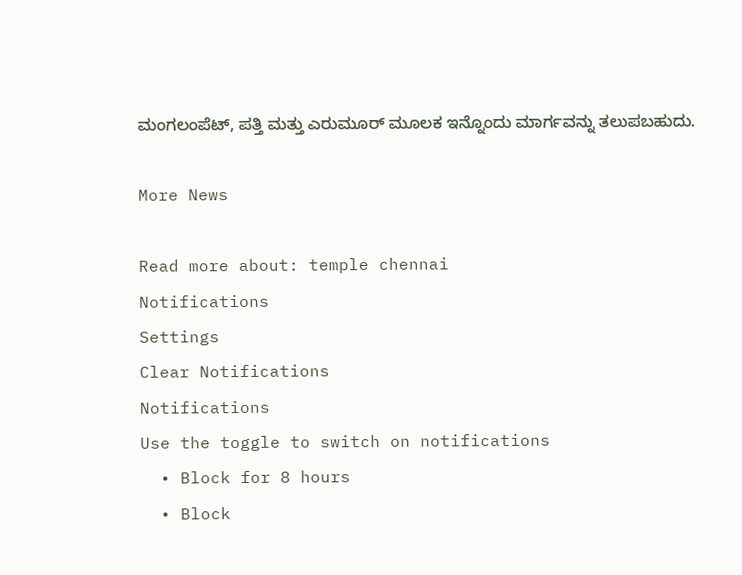ಮಂಗಲಂಪೆಟ್, ಪತ್ತಿ ಮತ್ತು ಎರುಮೂರ್ ಮೂಲಕ ಇನ್ನೊಂದು ಮಾರ್ಗವನ್ನು ತಲುಪಬಹುದು.

More News

Read more about: temple chennai
Notifications
Settings
Clear Notifications
Notifications
Use the toggle to switch on notifications
  • Block for 8 hours
  • Block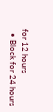for 12 hours
  • Block for 24 hours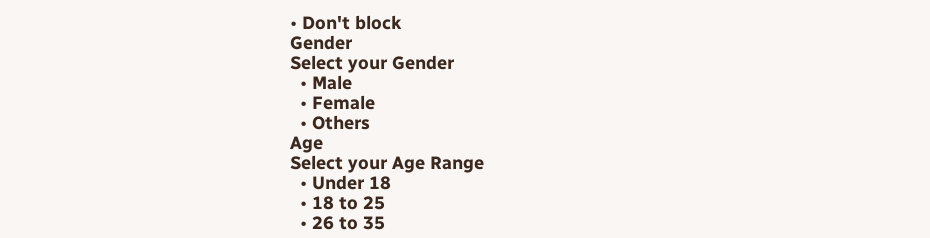• Don't block
Gender
Select your Gender
  • Male
  • Female
  • Others
Age
Select your Age Range
  • Under 18
  • 18 to 25
  • 26 to 35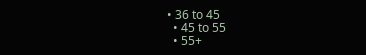• 36 to 45
  • 45 to 55
  • 55+